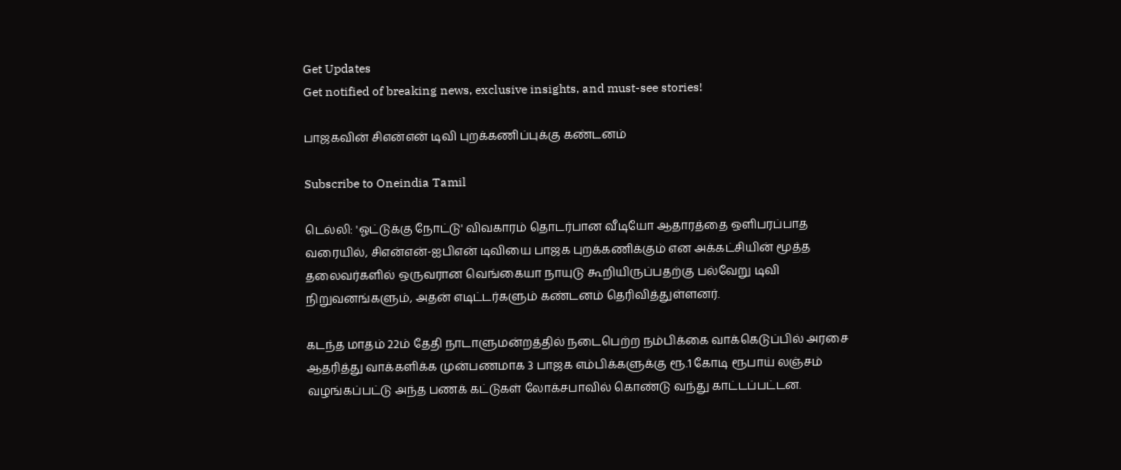Get Updates
Get notified of breaking news, exclusive insights, and must-see stories!

பாஜகவின் சிஎன்என் டிவி புறக்கணிப்புக்கு கண்டனம்

Subscribe to Oneindia Tamil

டெல்லி: 'ஓட்டுக்கு நோட்டு' விவகாரம் தொடர்பான வீடியோ ஆதாரத்தை ஒளிபரப்பாத வரையில், சிஎன்என்-ஐபிஎன் டிவியை பாஜக புறக்கணிக்கும் என அக்கட்சியின் மூத்த தலைவர்களில் ஒருவரான வெங்கையா நாயுடு கூறியிருப்பதற்கு பல்வேறு டிவி நிறுவனங்களும், அதன் எடிட்டர்களும் கண்டனம் தெரிவித்துள்ளனர்.

கடந்த மாதம் 22ம் தேதி நாடாளுமன்றத்தில் நடைபெற்ற நம்பிக்கை வாக்கெடுப்பில் அரசை ஆதரித்து வாக்களிக்க முன்பணமாக 3 பாஜக எம்பிக்களுக்கு ரூ.1 கோடி ரூபாய் லஞ்சம் வழங்கப்பட்டு அந்த பணக் கட்டுகள் லோக்சபாவில் கொண்டு வந்து காட்டப்பட்டன.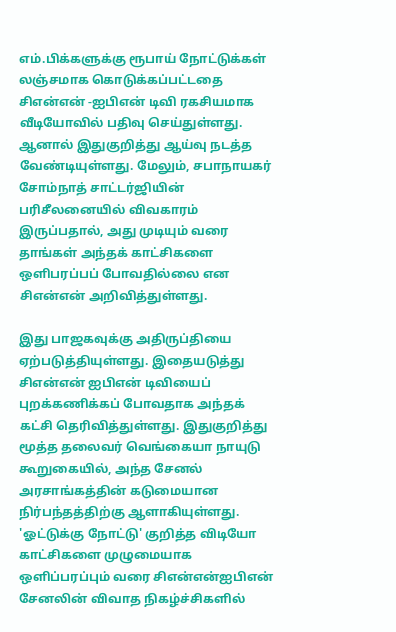எம்.பிக்களுக்கு ரூபாய் நோட்டுக்கள் லஞ்சமாக கொடுக்கப்பட்டதை சிஎன்என் -ஐபிஎன் டிவி ரகசியமாக வீடியோவில் பதிவு செய்துள்ளது. ஆனால் இதுகுறித்து ஆய்வு நடத்த வேண்டியுள்ளது. மேலும், சபாநாயகர் சோம்நாத் சாட்டர்ஜியின் பரிசீலனையில் விவகாரம் இருப்பதால், அது முடியும் வரை தாங்கள் அந்தக் காட்சிகளை ஒளிபரப்பப் போவதில்லை என சிஎன்என் அறிவித்துள்ளது.

இது பாஜகவுக்கு அதிருப்தியை ஏற்படுத்தியுள்ளது. இதையடுத்து சிஎன்என் ஐபிஎன் டிவியைப் புறக்கணிக்கப் போவதாக அந்தக் கட்சி தெரிவித்துள்ளது. இதுகுறித்து மூத்த தலைவர் வெங்கையா நாயுடு கூறுகையில், அந்த சேனல் அரசாங்கத்தின் கடுமையான நிர்பந்தத்திற்கு ஆளாகியுள்ளது. 'ஓட்டுக்கு நோட்டு' குறித்த விடியோ காட்சிகளை முழுமையாக ஒளிப்பரப்பும் வரை சிஎன்என்ஐபிஎன் சேனலின் விவாத நிகழ்ச்சிகளில்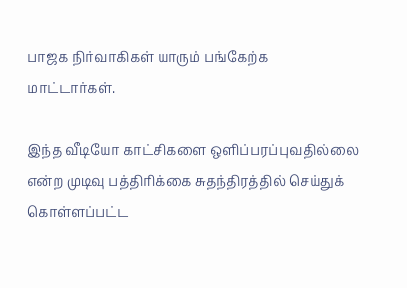பாஜக நிர்வாகிகள் யாரும் பங்கேற்க மாட்டார்கள்.

இந்த வீடியோ காட்சிகளை ஒளிப்பரப்புவதில்லை என்ற முடிவு பத்திரிக்கை சுதந்திரத்தில் செய்துக் கொள்ளப்பட்ட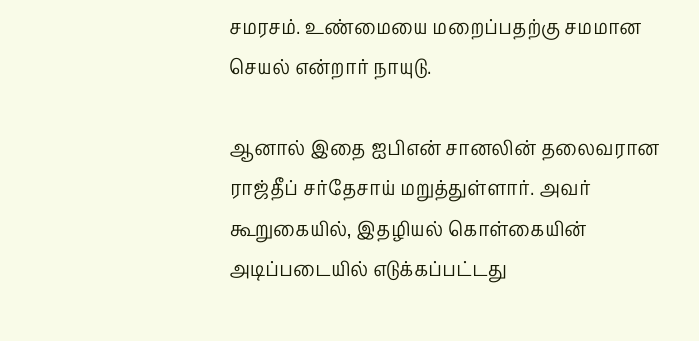சமரசம். உண்மையை மறைப்பதற்கு சமமான செயல் என்றார் நாயுடு.

ஆனால் இதை ஐபிஎன் சானலின் தலைவரான ராஜ்தீப் சர்தேசாய் மறுத்துள்ளார். அவர் கூறுகையில், இதழியல் கொள்கையின் அடிப்படையில் எடுக்கப்பட்டது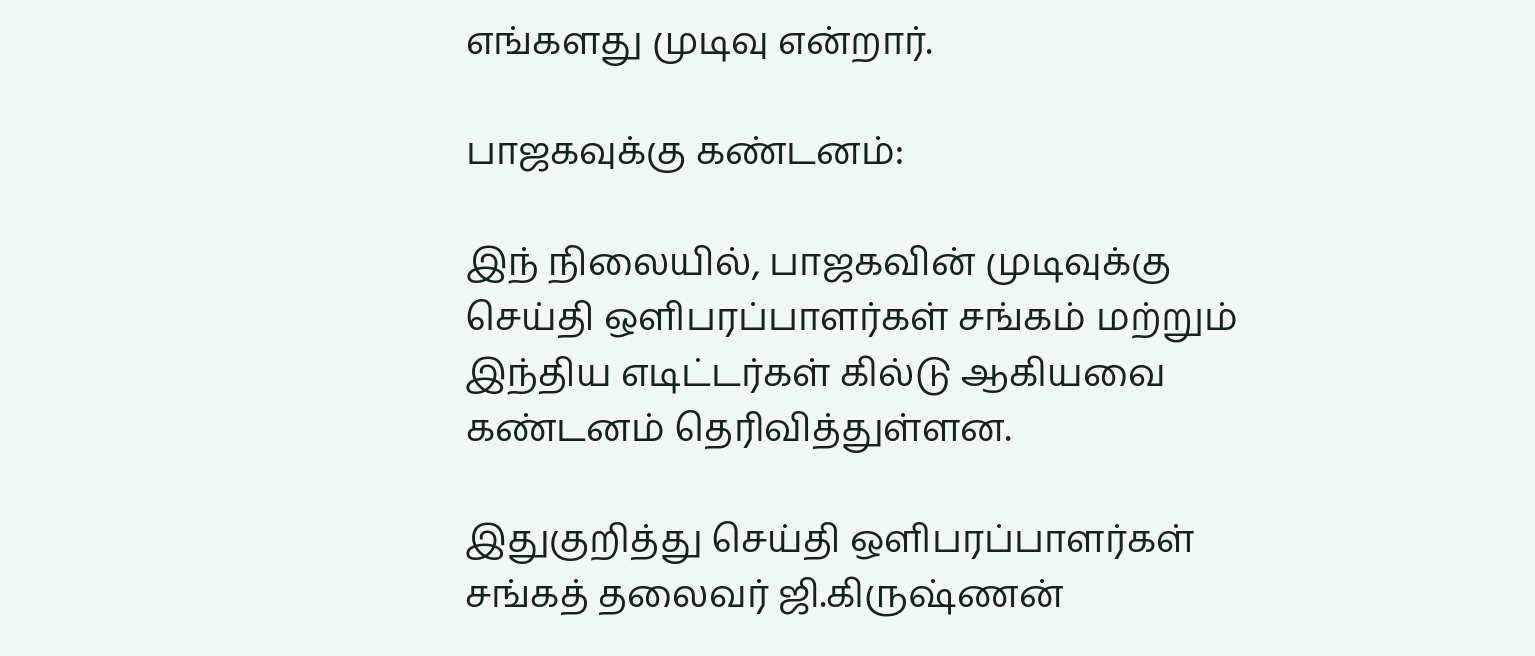எங்களது முடிவு என்றார்.

பாஜகவுக்கு கண்டனம்:

இந் நிலையில், பாஜகவின் முடிவுக்கு செய்தி ஒளிபரப்பாளர்கள் சங்கம் மற்றும் இந்திய எடிட்டர்கள் கில்டு ஆகியவை கண்டனம் தெரிவித்துள்ளன.

இதுகுறித்து செய்தி ஒளிபரப்பாளர்கள் சங்கத் தலைவர் ஜி.கிருஷ்ணன்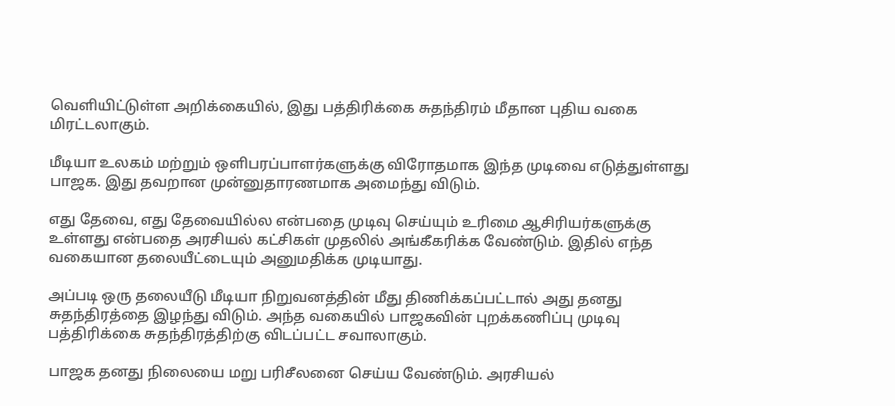வெளியிட்டுள்ள அறிக்கையில், இது பத்திரிக்கை சுதந்திரம் மீதான புதிய வகை மிரட்டலாகும்.

மீடியா உலகம் மற்றும் ஒளிபரப்பாளர்களுக்கு விரோதமாக இந்த முடிவை எடுத்துள்ளது பாஜக. இது தவறான முன்னுதாரணமாக அமைந்து விடும்.

எது தேவை, எது தேவையில்ல என்பதை முடிவு செய்யும் உரிமை ஆசிரியர்களுக்கு உள்ளது என்பதை அரசியல் கட்சிகள் முதலில் அங்கீகரிக்க வேண்டும். இதில் எந்த வகையான தலையீட்டையும் அனுமதிக்க முடியாது.

அப்படி ஒரு தலையீடு மீடியா நிறுவனத்தின் மீது திணிக்கப்பட்டால் அது தனது சுதந்திரத்தை இழந்து விடும். அந்த வகையில் பாஜகவின் புறக்கணிப்பு முடிவு பத்திரிக்கை சுதந்திரத்திற்கு விடப்பட்ட சவாலாகும்.

பாஜக தனது நிலையை மறு பரிசீலனை செய்ய வேண்டும். அரசியல்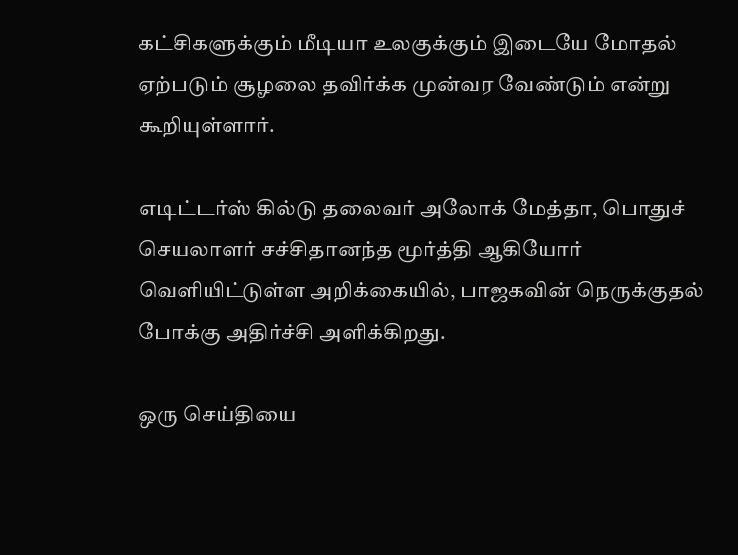கட்சிகளுக்கும் மீடியா உலகுக்கும் இடையே மோதல் ஏற்படும் சூழலை தவிர்க்க முன்வர வேண்டும் என்று கூறியுள்ளார்.

எடிட்டர்ஸ் கில்டு தலைவர் அலோக் மேத்தா, பொதுச் செயலாளர் சச்சிதானந்த மூர்த்தி ஆகியோர் வெளியிட்டுள்ள அறிக்கையில், பாஜகவின் நெருக்குதல் போக்கு அதிர்ச்சி அளிக்கிறது.

ஒரு செய்தியை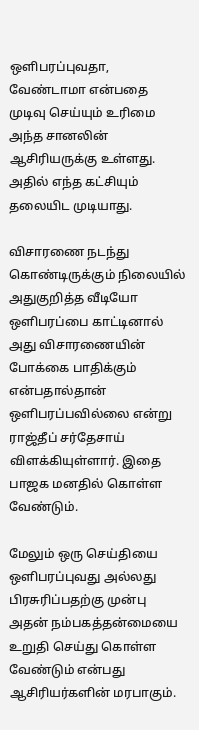ஒளிபரப்புவதா, வேண்டாமா என்பதை முடிவு செய்யும் உரிமை அந்த சானலின் ஆசிரியருக்கு உள்ளது. அதில் எந்த கட்சியும் தலையிட முடியாது.

விசாரணை நடந்து கொண்டிருக்கும் நிலையில் அதுகுறித்த வீடியோ ஒளிபரப்பை காட்டினால் அது விசாரணையின் போக்கை பாதிக்கும் என்பதால்தான் ஒளிபரப்பவில்லை என்று ராஜ்தீப் சர்தேசாய் விளக்கியுள்ளார். இதை பாஜக மனதில் கொள்ள வேண்டும்.

மேலும் ஒரு செய்தியை ஒளிபரப்புவது அல்லது பிரசுரிப்பதற்கு முன்பு அதன் நம்பகத்தன்மையை உறுதி செய்து கொள்ள வேண்டும் என்பது ஆசிரியர்களின் மரபாகும்.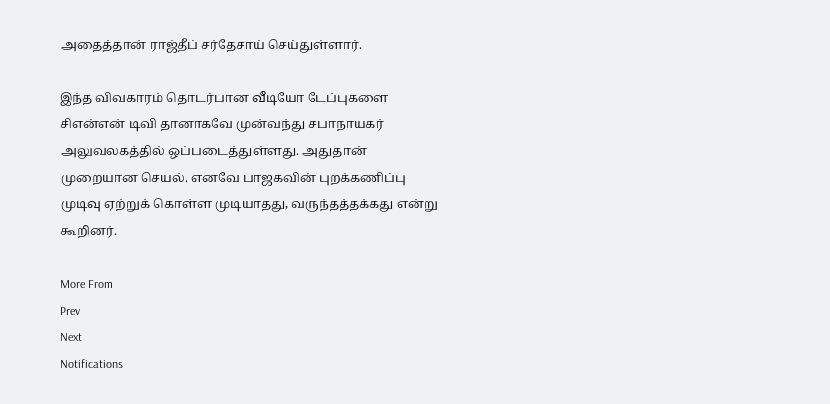அதைத்தான் ராஜ்தீப் சர்தேசாய் செய்துள்ளார்.

இந்த விவகாரம் தொடர்பான வீடியோ டேப்புகளை சிஎன்என் டிவி தானாகவே முன்வந்து சபாநாயகர் அலுவலகத்தில் ஒப்படைத்துள்ளது. அதுதான் முறையான செயல். எனவே பாஜகவின் புறக்கணிப்பு முடிவு ஏற்றுக் கொள்ள முடியாதது, வருந்தத்தக்கது என்று கூறினர்.

More From
Prev
Next
Notifications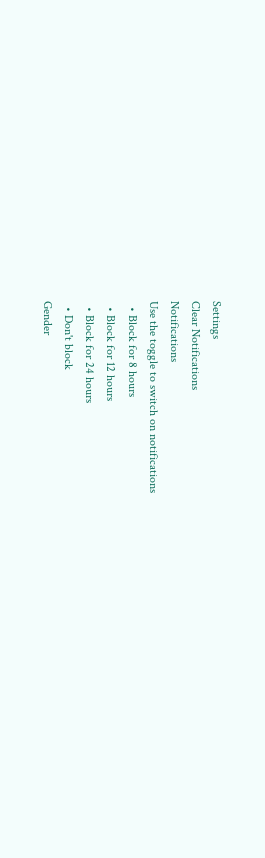Settings
Clear Notifications
Notifications
Use the toggle to switch on notifications
  • Block for 8 hours
  • Block for 12 hours
  • Block for 24 hours
  • Don't block
Gender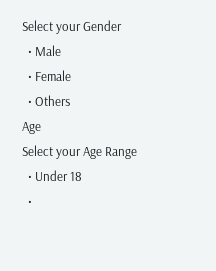Select your Gender
  • Male
  • Female
  • Others
Age
Select your Age Range
  • Under 18
  •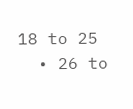18 to 25
  • 26 to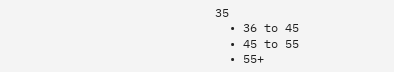35
  • 36 to 45
  • 45 to 55
  • 55+